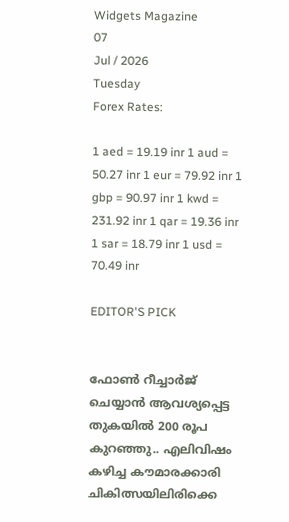Widgets Magazine
07
Jul / 2026
Tuesday
Forex Rates:

1 aed = 19.19 inr 1 aud = 50.27 inr 1 eur = 79.92 inr 1 gbp = 90.97 inr 1 kwd = 231.92 inr 1 qar = 19.36 inr 1 sar = 18.79 inr 1 usd = 70.49 inr

EDITOR'S PICK


ഫോണ്‍ റീച്ചാര്‍ജ് ചെയ്യാന്‍ ആവശ്യപ്പെട്ട തുകയില്‍ 200 രൂപ കുറഞ്ഞു.. എലിവിഷം കഴിച്ച കൗമാരക്കാരി ചികിത്സയിലിരിക്കെ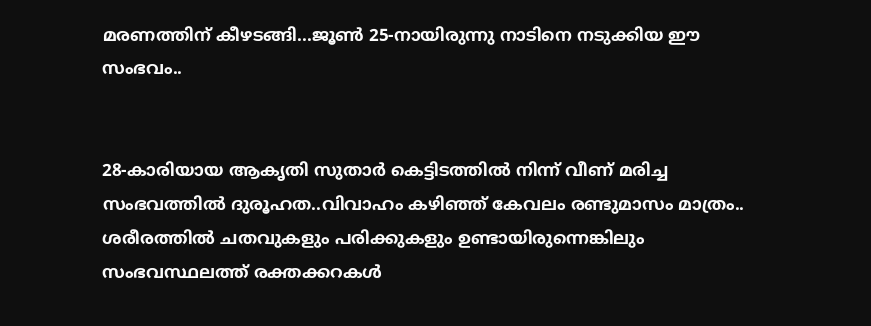മരണത്തിന് കീഴടങ്ങി...ജൂണ്‍ 25-നായിരുന്നു നാടിനെ നടുക്കിയ ഈ സംഭവം..


28-കാരിയായ ആകൃതി സുതാര്‍ കെട്ടിടത്തില്‍ നിന്ന് വീണ് മരിച്ച സംഭവത്തില്‍ ദുരൂഹത..വിവാഹം കഴിഞ്ഞ് കേവലം രണ്ടുമാസം മാത്രം.. ശരീരത്തില്‍ ചതവുകളും പരിക്കുകളും ഉണ്ടായിരുന്നെങ്കിലും സംഭവസ്ഥലത്ത് രക്തക്കറകള്‍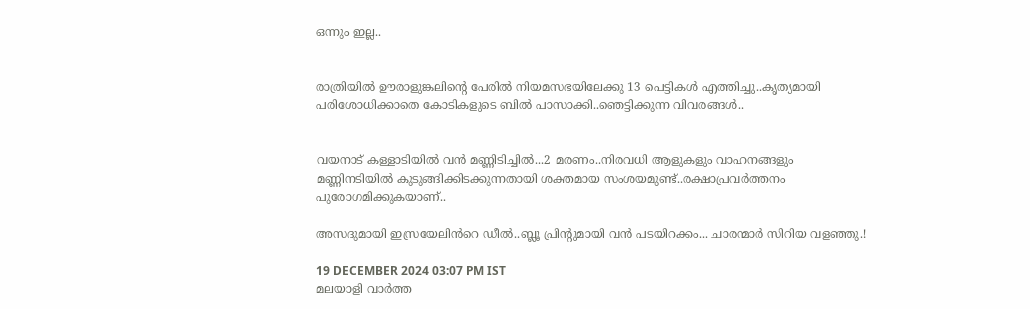ഒന്നും ഇല്ല..


രാത്രിയിൽ ഊരാളുങ്കലിന്റെ പേരിൽ നിയമസഭയിലേക്കു 13 പെട്ടികൾ എത്തിച്ചു..കൃത്യമായി പരിശോധിക്കാതെ കോടികളുടെ ബിൽ പാസാക്കി..ഞെട്ടിക്കുന്ന വിവരങ്ങൾ..


വയനാട് കള്ളാടിയില്‍ വന്‍ മണ്ണിടിച്ചില്‍...2 മരണം..നിരവധി ആളുകളും വാഹനങ്ങളും മണ്ണിനടിയില്‍ കുടുങ്ങിക്കിടക്കുന്നതായി ശക്തമായ സംശയമുണ്ട്..രക്ഷാപ്രവർത്തനം പുരോഗമിക്കുകയാണ്..

അസദുമായി ഇസ്രയേലിൻറെ ഡീൽ..ബ്ലൂ പ്രിന്റുമായി വൻ പടയിറക്കം... ചാരന്മാർ സിറിയ വളഞ്ഞു.!

19 DECEMBER 2024 03:07 PM IST
മലയാളി വാര്‍ത്ത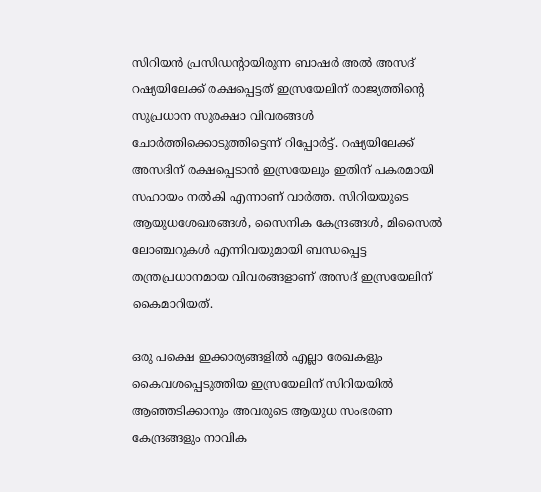സിറിയന്‍ പ്രസിഡന്റായിരുന്ന ബാഷര്‍ അല്‍ അസദ് റഷ്യയിലേക്ക് രക്ഷപ്പെട്ടത് ഇസ്രയേലിന് രാജ്യത്തിന്റെ സുപ്രധാന സുരക്ഷാ വിവരങ്ങള്‍ ചോര്‍ത്തിക്കൊടുത്തിട്ടെന്ന് റിപ്പോര്‍ട്ട്. റഷ്യയിലേക്ക് അസദിന് രക്ഷപ്പെടാന്‍ ഇസ്രയേലും ഇതിന് പകരമായി സഹായം നല്‍കി എന്നാണ് വാര്‍ത്ത. സിറിയയുടെ ആയുധശേഖരങ്ങള്‍, സൈനിക കേന്ദ്രങ്ങള്‍, മിസൈല്‍ ലോഞ്ചറുകള്‍ എന്നിവയുമായി ബന്ധപ്പെട്ട തന്ത്രപ്രധാനമായ വിവരങ്ങളാണ് അസദ് ഇസ്രയേലിന് കൈമാറിയത്.

ഒരു പക്ഷെ ഇക്കാര്യങ്ങളില്‍ എല്ലാ രേഖകളും കൈവശപ്പെടുത്തിയ ഇസ്രയേലിന് സിറിയയില്‍ ആഞ്ഞടിക്കാനും അവരുടെ ആയുധ സംഭരണ കേന്ദ്രങ്ങളും നാവിക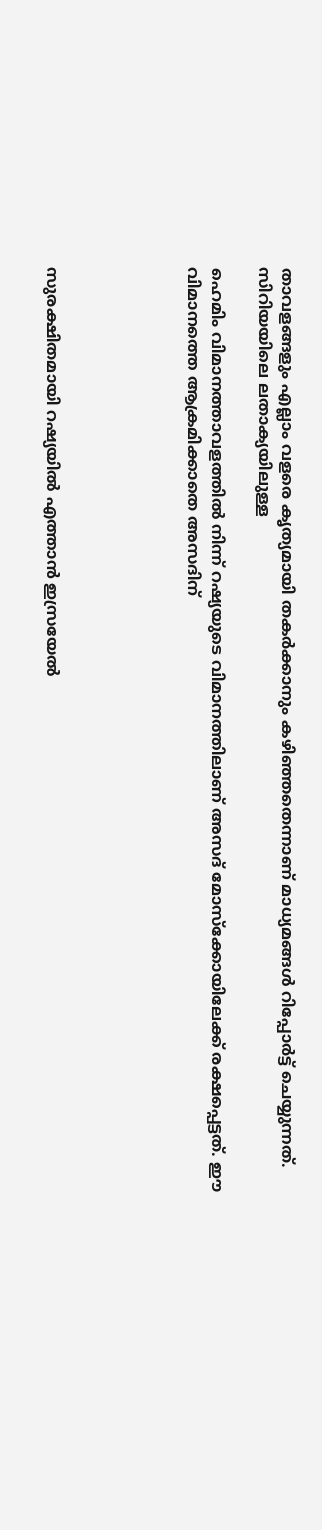താവളങ്ങളും എല്ലാം വളരെ കൃത്യമായി തകര്‍ക്കാനും കഴിഞ്ഞതെന്നാണ് മാധ്യമങ്ങള്‍ റിപ്പോര്‍ട്ട് ചെയ്യുന്നത്. സിറിയയിലെ ലതാക്യയിലുള്ള

ഹെമിം വിമാനത്താവളത്തില്‍ നിന്ന് റഷ്യയുടെ വിമാനത്തിലാണ് അസദ് മോസ്‌ക്കോയിലേക്ക് രക്ഷപ്പെട്ടത്. ഈ വിമാനത്തെ ആക്രമിക്കാതെ അസദിന്





സുരക്ഷിതമായി റഷ്യയില്‍ എത്താന്‍ ഇസ്രയേല്‍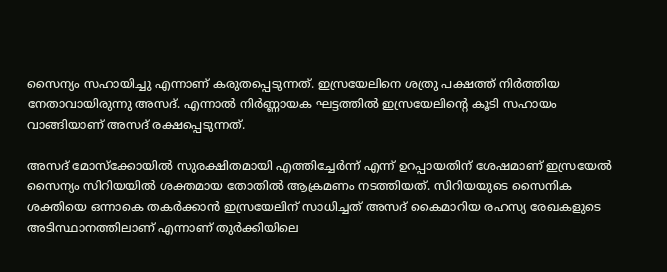സൈന്യം സഹായിച്ചു എന്നാണ് കരുതപ്പെടുന്നത്. ഇസ്രയേലിനെ ശത്രു പക്ഷത്ത് നിര്‍ത്തിയ നേതാവായിരുന്നു അസദ്. എന്നാല്‍ നിര്‍ണ്ണായക ഘട്ടത്തില്‍ ഇസ്രയേലിന്റെ കൂടി സഹായം വാങ്ങിയാണ് അസദ് രക്ഷപ്പെടുന്നത്.

അസദ് മോസ്‌ക്കോയില്‍ സുരക്ഷിതമായി എത്തിച്ചേര്‍ന്ന് എന്ന് ഉറപ്പായതിന് ശേഷമാണ് ഇസ്രയേല്‍ സൈന്യം സിറിയയില്‍ ശക്തമായ തോതില്‍ ആക്രമണം നടത്തിയത്. സിറിയയുടെ സൈനിക ശക്തിയെ ഒന്നാകെ തകര്‍ക്കാന്‍ ഇസ്രയേലിന് സാധിച്ചത് അസദ് കൈമാറിയ രഹസ്യ രേഖകളുടെ അടിസ്ഥാനത്തിലാണ് എന്നാണ് തുര്‍ക്കിയിലെ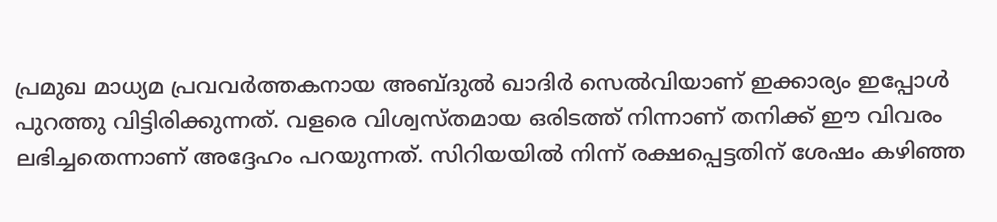പ്രമുഖ മാധ്യമ പ്രവവര്‍ത്തകനായ അബ്ദുല്‍ ഖാദിര്‍ സെല്‍വിയാണ് ഇക്കാര്യം ഇപ്പോള്‍ പുറത്തു വിട്ടിരിക്കുന്നത്. വളരെ വിശ്വസ്തമായ ഒരിടത്ത് നിന്നാണ് തനിക്ക് ഈ വിവരം ലഭിച്ചതെന്നാണ് അദ്ദേഹം പറയുന്നത്. സിറിയയില്‍ നിന്ന് രക്ഷപ്പെട്ടതിന് ശേഷം കഴിഞ്ഞ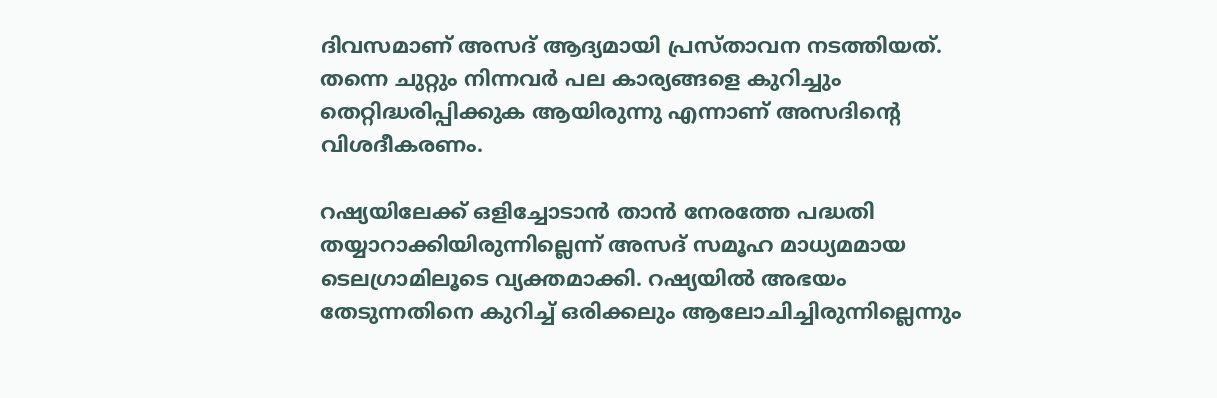ദിവസമാണ് അസദ് ആദ്യമായി പ്രസ്താവന നടത്തിയത്. തന്നെ ചുറ്റും നിന്നവര്‍ പല കാര്യങ്ങളെ കുറിച്ചും തെറ്റിദ്ധരിപ്പിക്കുക ആയിരുന്നു എന്നാണ് അസദിന്റെ വിശദീകരണം.

റഷ്യയിലേക്ക് ഒളിച്ചോടാന്‍ താന്‍ നേരത്തേ പദ്ധതി തയ്യാറാക്കിയിരുന്നില്ലെന്ന് അസദ് സമൂഹ മാധ്യമമായ ടെലഗ്രാമിലൂടെ വ്യക്തമാക്കി. റഷ്യയില്‍ അഭയം തേടുന്നതിനെ കുറിച്ച് ഒരിക്കലും ആലോചിച്ചിരുന്നില്ലെന്നും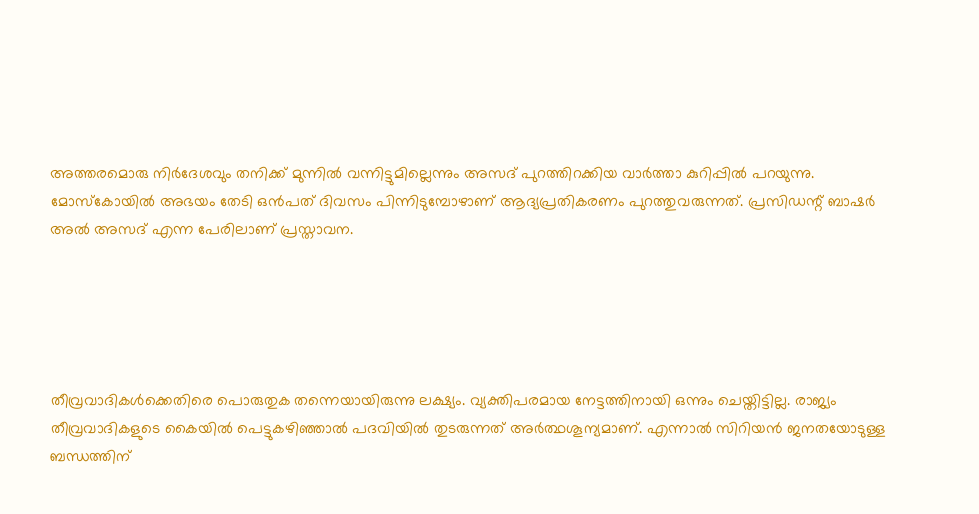അത്തരമൊരു നിര്‍ദേശവും തനിക്ക് മുന്നില്‍ വന്നിട്ടുമില്ലെന്നും അസദ് പുറത്തിറക്കിയ വാര്‍ത്താ കുറിപ്പില്‍ പറയുന്നു. മോസ്‌കോയില്‍ അഭയം തേടി ഒന്‍പത് ദിവസം പിന്നിടുമ്പോഴാണ് ആദ്യപ്രതികരണം പുറത്തുവരുന്നത്. പ്രസിഡന്റ് ബാഷര്‍ അല്‍ അസദ് എന്ന പേരിലാണ് പ്രസ്താവന.





തീവ്രവാദികള്‍ക്കെതിരെ പൊരുതുക തന്നെയായിരുന്നു ലക്ഷ്യം. വ്യക്തിപരമായ നേട്ടത്തിനായി ഒന്നും ചെയ്തിട്ടില്ല. രാജ്യം തീവ്രവാദികളുടെ കൈയില്‍ പെട്ടുകഴിഞ്ഞാല്‍ പദവിയില്‍ തുടരുന്നത് അര്‍ത്ഥശൂന്യമാണ്. എന്നാല്‍ സിറിയന്‍ ജനതയോടുള്ള ബന്ധത്തിന്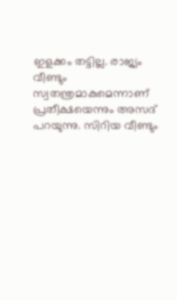ഇളക്കം തട്ടില്ല. രാജ്യം വീണ്ടും സ്വതന്ത്രമാകുമെന്നാണ് പ്രതീക്ഷയെന്നും അസദ് പറയുന്നു. സിറിയ വീണ്ടും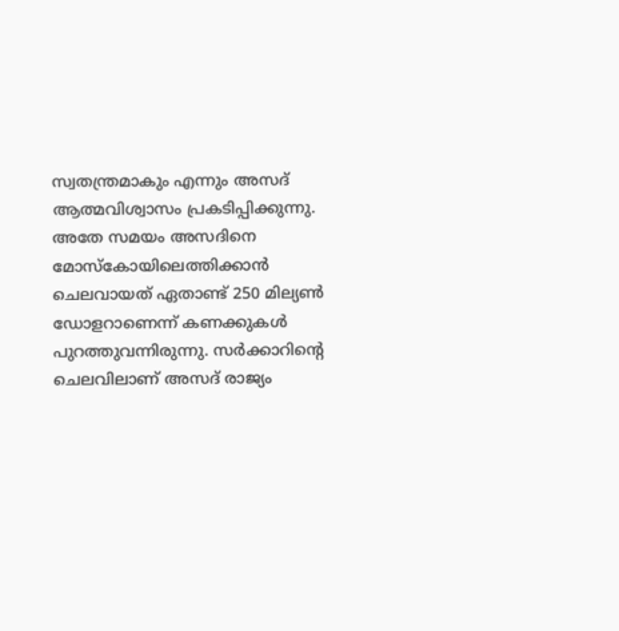സ്വതന്ത്രമാകും എന്നും അസദ് ആത്മവിശ്വാസം പ്രകടിപ്പിക്കുന്നു. അതേ സമയം അസദിനെ മോസ്‌കോയിലെത്തിക്കാന്‍ ചെലവായത് ഏതാണ്ട് 250 മില്യണ്‍ ഡോളറാണെന്ന് കണക്കുകള്‍ പുറത്തുവന്നിരുന്നു. സര്‍ക്കാറിന്റെ ചെലവിലാണ് അസദ് രാജ്യം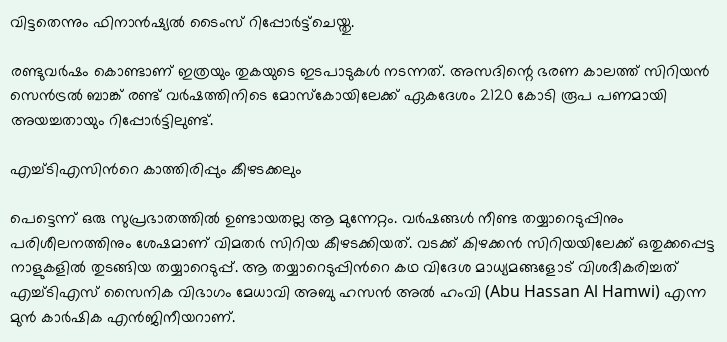വിട്ടതെന്നും ഫിനാന്‍ഷ്യല്‍ ടൈംസ് റിപ്പോര്‍ട്ട്‌ചെയ്തു.

രണ്ടുവര്‍ഷം കൊണ്ടാണ് ഇത്രയും തുകയുടെ ഇടപാടുകള്‍ നടന്നത്. അസദിന്റെ ഭരണ കാലത്ത് സിറിയന്‍ സെന്‍ട്രല്‍ ബാങ്ക് രണ്ട് വര്‍ഷത്തിനിടെ മോസ്‌കോയിലേക്ക് ഏകദേശം 2120 കോടി രൂപ പണമായി അയച്ചതായും റിപ്പോര്‍ട്ടിലുണ്ട്.

എച്ച്ടിഎസിന്‍റെ കാത്തിരിപ്പും കീഴടക്കലും

പെട്ടെന്ന് ഒരു സുപ്രഭാതത്തില്‍ ഉണ്ടായതല്ല ആ മുന്നേറ്റം. വർഷങ്ങൾ നീണ്ട തയ്യാറെടുപ്പിനും പരിശീലനത്തിനും ശേഷമാണ് വിമതർ സിറിയ കീഴടക്കിയത്. വടക്ക് കിഴക്കൻ സിറിയയിലേക്ക് ഒതുക്കപ്പെട്ട നാളുകളിൽ തുടങ്ങിയ തയ്യാറെടുപ്പ്. ആ തയ്യാറെടുപ്പിന്‍റെ കഥ വിദേശ മാധ്യമങ്ങളോട് വിശദീകരിച്ചത് എച്ച്ടിഎസ് സൈനിക വിഭാഗം മേധാവി അബു ഹസന്‍ അൽ ഹംവി (Abu Hassan Al Hamwi) എന്ന മുൻ കാർഷിക എൻജിനീയറാണ്.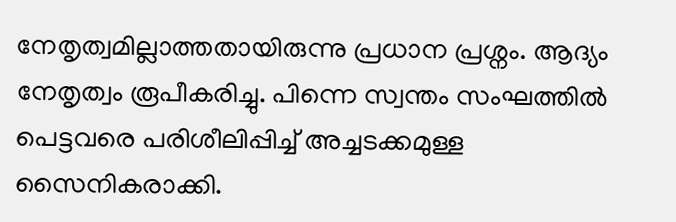നേതൃത്വമില്ലാത്തതായിരുന്നു പ്രധാന പ്രശ്നം. ആദ്യം നേതൃത്വം രൂപീകരിച്ചു. പിന്നെ സ്വന്തം സംഘത്തിൽ പെട്ടവരെ പരിശീലിപ്പിച്ച് അച്ചടക്കമുള്ള സൈനികരാക്കി.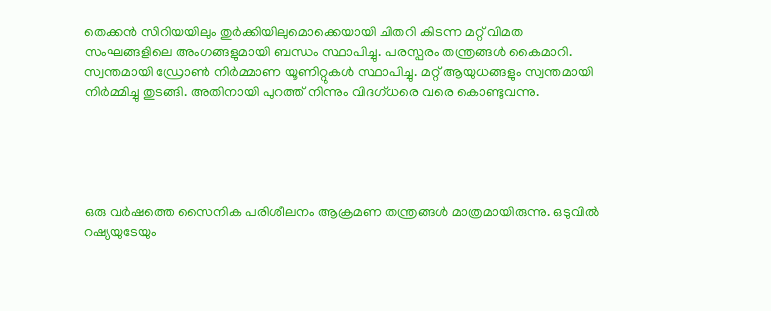തെക്കൻ സിറിയയിലും തുർക്കിയിലുമൊക്കെയായി ചിതറി കിടന്ന മറ്റ് വിമത സംഘങ്ങളിലെ അംഗങ്ങളുമായി ബന്ധം സ്ഥാപിച്ചു. പരസ്പരം തന്ത്രങ്ങൾ കൈമാറി. സ്വന്തമായി ഡ്രോൺ നിർമ്മാണ യൂണിറ്റുകൾ സ്ഥാപിച്ചു. മറ്റ് ആയുധങ്ങളും സ്വന്തമായി നിർമ്മിച്ചു തുടങ്ങി. അതിനായി പുറത്ത് നിന്നും വിദഗ്ധരെ വരെ കൊണ്ടുവന്നു.





ഒരു വർഷത്തെ സൈനിക പരിശീലനം ആക്രമണ തന്ത്രങ്ങൾ മാത്രമായിരുന്നു. ഒടുവിൽ റഷ്യയുടേയും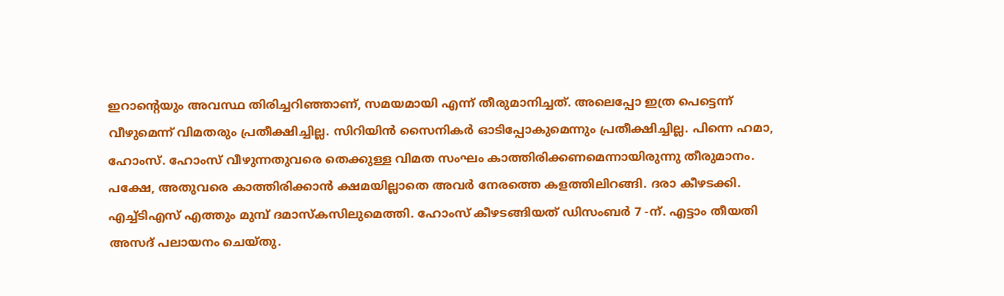ഇറാന്‍റെയും അവസ്ഥ തിരിച്ചറിഞ്ഞാണ്, സമയമായി എന്ന് തീരുമാനിച്ചത്. അലെപ്പോ ഇത്ര പെട്ടെന്ന് വീഴുമെന്ന് വിമതരും പ്രതീക്ഷിച്ചില്ല. സിറിയിൻ സൈനികർ ഓടിപ്പോകുമെന്നും പ്രതീക്ഷിച്ചില്ല. പിന്നെ ഹമാ, ഹോംസ്. ഹോംസ് വീഴുന്നതുവരെ തെക്കുള്ള വിമത സംഘം കാത്തിരിക്കണമെന്നായിരുന്നു തീരുമാനം. പക്ഷേ, അതുവരെ കാത്തിരിക്കാൻ ക്ഷമയില്ലാതെ അവർ നേരത്തെ കളത്തിലിറങ്ങി. ദരാ കീഴടക്കി. എച്ച്ടിഎസ് എത്തും മുമ്പ് ദമാസ്കസിലുമെത്തി. ഹോംസ് കീഴടങ്ങിയത് ഡിസംബർ 7 -ന്. എട്ടാം തീയതി അസദ് പലായനം ചെയ്തു.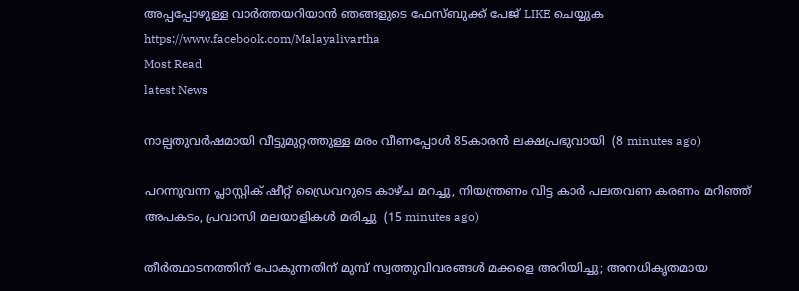അപ്പപ്പോഴുള്ള വാര്‍ത്തയറിയാന്‍ ഞങ്ങളുടെ ഫേസ്‌ബുക്ക്‌ പേജ് LIKE ചെയ്യുക
https://www.facebook.com/Malayalivartha
Most Read
latest News

നാല്പതുവര്‍ഷമായി വീട്ടുമുറ്റത്തുള്ള മരം വീണപ്പോള്‍ 85കാരന്‍ ലക്ഷപ്രഭുവായി  (8 minutes ago)

പറന്നുവന്ന പ്ലാസ്റ്റിക് ഷീറ്റ് ഡ്രൈവറുടെ കാഴ്ച മറച്ചു, നിയന്ത്രണം വിട്ട കാർ പലതവണ കരണം മറിഞ്ഞ് അപകടം, പ്രവാസി മലയാളികൾ മരിച്ചു  (15 minutes ago)

തീര്‍ത്ഥാടനത്തിന് പോകുന്നതിന് മുമ്പ് സ്വത്തുവിവരങ്ങള്‍ മക്കളെ അറിയിച്ചു; അനധികൃതമായ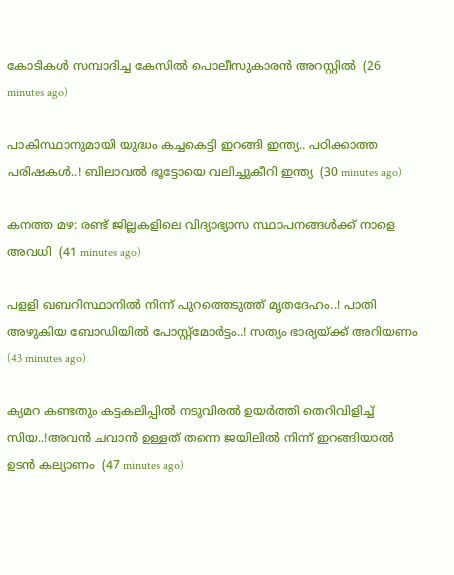കോടികള്‍ സമ്പാദിച്ച കേസില്‍ പൊലീസുകാരന്‍ അറസ്റ്റില്‍  (26 minutes ago)

പാകിസ്ഥാനുമായി യുദ്ധം കച്ചകെട്ടി ഇറങ്ങി ഇന്ത്യ.. പഠിക്കാത്ത പരിഷകൾ..! ബിലാവല്‍ ഭൂട്ടോയെ വലിച്ചുകീറി ഇന്ത്യ  (30 minutes ago)

കനത്ത മഴ: രണ്ട് ജില്ലകളിലെ വിദ്യാഭ്യാസ സ്ഥാപനങ്ങള്‍ക്ക് നാളെ അവധി  (41 minutes ago)

പളളി ഖബറിസ്ഥാനില്‍ നിന്ന് പുറത്തെടുത്ത് മൃതദേഹം..! പാതി അഴുകിയ ബോഡിയിൽ പോസ്റ്റ്മോര്‍ട്ടം..! സത്യം ഭാര്യയ്ക്ക് അറിയണം  (43 minutes ago)

ക്യമറ കണ്ടതും കട്ടകലിപ്പിൽ നടുവിരൽ ഉയർത്തി തെറിവിളിച്ച് സിയ..!അവൻ ചവാൻ ഉള്ളത് തന്നെ ജയിലിൽ നിന്ന് ഇറങ്ങിയാൽ ഉടൻ കല്യാണം  (47 minutes ago)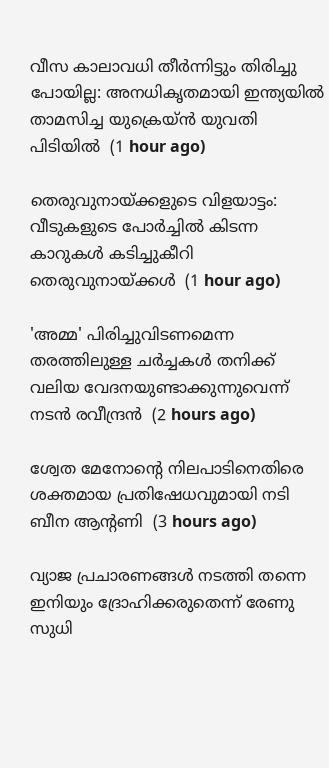വീസ കാലാവധി തീര്‍ന്നിട്ടും തിരിച്ചു പോയില്ല: അനധികൃതമായി ഇന്ത്യയില്‍ താമസിച്ച യുക്രെയ്ന്‍ യുവതി പിടിയില്‍  (1 hour ago)

തെരുവുനായ്ക്കളുടെ വിളയാട്ടം: വീടുകളുടെ പോര്‍ച്ചില്‍ കിടന്ന കാറുകള്‍ കടിച്ചുകീറി തെരുവുനായ്ക്കള്‍  (1 hour ago)

'അമ്മ' പിരിച്ചുവിടണമെന്ന തരത്തിലുള്ള ചര്‍ച്ചകള്‍ തനിക്ക് വലിയ വേദനയുണ്ടാക്കുന്നുവെന്ന് നടന്‍ രവീന്ദ്രന്‍  (2 hours ago)

ശ്വേത മേനോന്റെ നിലപാടിനെതിരെ ശക്തമായ പ്രതിഷേധവുമായി നടി ബീന ആന്റണി  (3 hours ago)

വ്യാജ പ്രചാരണങ്ങള്‍ നടത്തി തന്നെ ഇനിയും ദ്രോഹിക്കരുതെന്ന് രേണു സുധി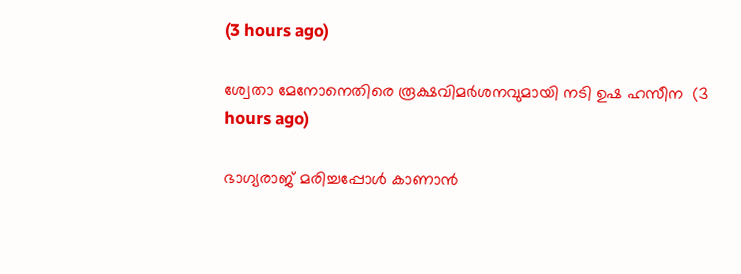(3 hours ago)

ശ്വേതാ മേനോനെതിരെ രൂക്ഷവിമര്‍ശനവുമായി നടി ഉഷ ഹസീന  (3 hours ago)

ഭാഗ്യരാജ് മരിച്ചപ്പോള്‍ കാണാന്‍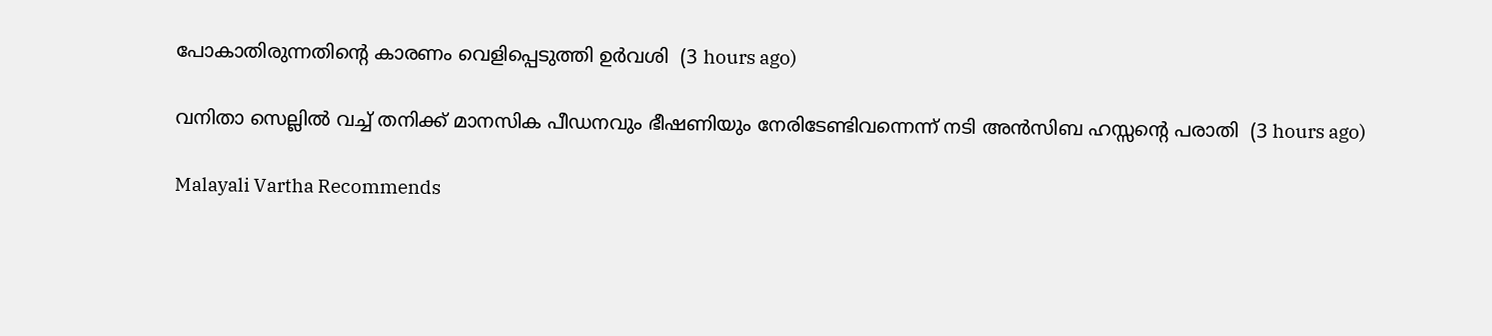പോകാതിരുന്നതിന്റെ കാരണം വെളിപ്പെടുത്തി ഉര്‍വശി  (3 hours ago)

വനിതാ സെല്ലില്‍ വച്ച് തനിക്ക് മാനസിക പീഡനവും ഭീഷണിയും നേരിടേണ്ടിവന്നെന്ന് നടി അന്‍സിബ ഹസ്സന്റെ പരാതി  (3 hours ago)

Malayali Vartha Recommends